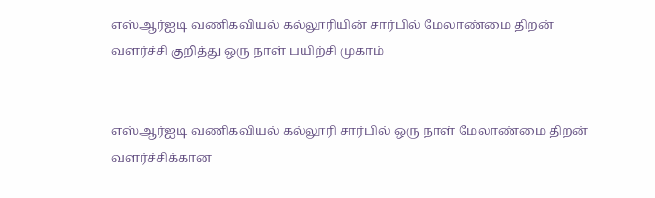எஸ்ஆர்ஐடி வணிகவியல் கல்லூரியின் சார்பில் மேலாண்மை திறன் வளர்ச்சி குறித்து ஒரு நாள் பயிற்சி முகாம்


எஸ்ஆர்ஐடி வணிகவியல் கல்லூரி சார்பில் ஒரு நாள் மேலாண்மை திறன் வளர்ச்சிக்கான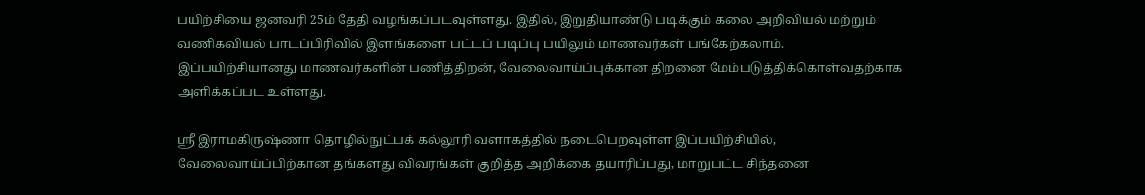பயிற்சியை ஜனவரி 25ம் தேதி வழங்கப்படவுள்ளது. இதில், இறுதியாண்டு படிக்கும் கலை அறிவியல் மற்றும் வணிகவியல் பாடப்பிரிவில் இளங்களை பட்டப் படிப்பு பயிலும் மாணவர்கள் பங்கேற்கலாம். இப்பயிற்சியானது மாணவர்களின் பணித்திறன், வேலைவாய்ப்புக்கான திறனை மேம்படுத்திக்கொள்வதற்காக அளிக்கப்பட உள்ளது.

ஸ்ரீ இராமகிருஷ்ணா தொழில்நுட்பக் கல்லூரி வளாகத்தில் நடைபெறவுள்ள இப்பயிற்சியில், வேலைவாய்ப்பிற்கான தங்களது விவரங்கள் குறித்த அறிக்கை தயாரிப்பது, மாறுபட்ட சிந்தனை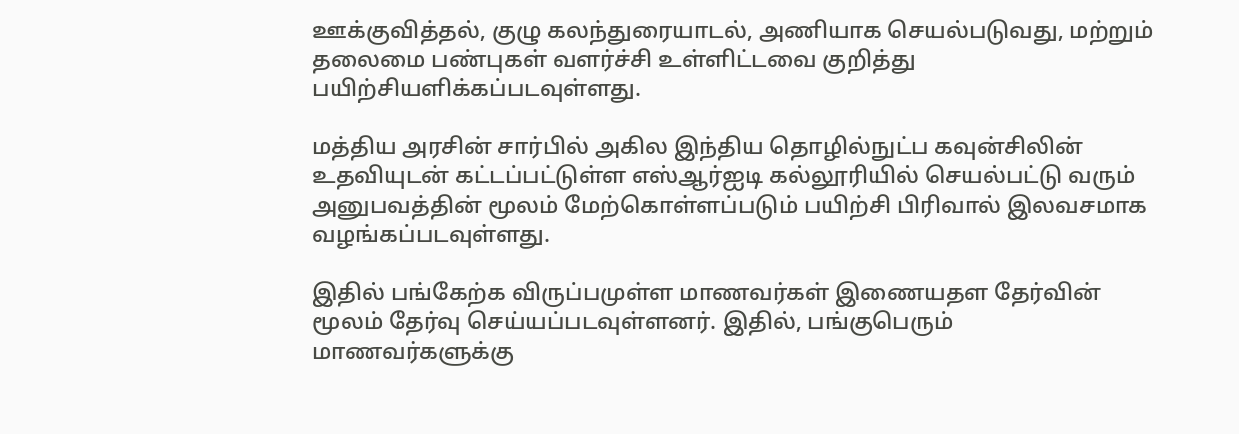ஊக்குவித்தல், குழு கலந்துரையாடல், அணியாக செயல்படுவது, மற்றும் தலைமை பண்புகள் வளர்ச்சி உள்ளிட்டவை குறித்து பயிற்சியளிக்கப்படவுள்ளது.

மத்திய அரசின் சார்பில் அகில இந்திய தொழில்நுட்ப கவுன்சிலின் உதவியுடன் கட்டப்பட்டுள்ள எஸ்ஆர்ஐடி கல்லூரியில் செயல்பட்டு வரும் அனுபவத்தின் மூலம் மேற்கொள்ளப்படும் பயிற்சி பிரிவால் இலவசமாக வழங்கப்படவுள்ளது.

இதில் பங்கேற்க விருப்பமுள்ள மாணவர்கள் இணையதள தேர்வின் மூலம் தேர்வு செய்யப்படவுள்ளனர். இதில், பங்குபெரும் மாணவர்களுக்கு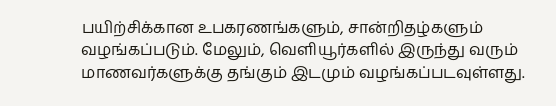பயிற்சிக்கான உபகரணங்களும், சான்றிதழ்களும் வழங்கப்படும். மேலும், வெளியூர்களில் இருந்து வரும் மாணவர்களுக்கு தங்கும் இடமும் வழங்கப்படவுள்ளது.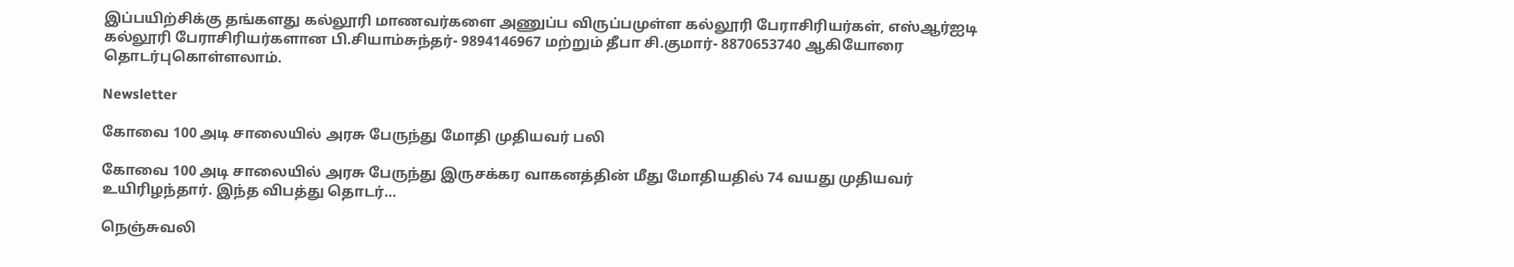இப்பயிற்சிக்கு தங்களது கல்லூரி மாணவர்களை அணுப்ப விருப்பமுள்ள கல்லூரி பேராசிரியர்கள், எஸ்ஆர்ஐடி கல்லூரி பேராசிரியர்களான பி.சியாம்சுந்தர்- 9894146967 மற்றும் தீபா சி.குமார்- 8870653740 ஆகியோரை தொடர்புகொள்ளலாம்.

Newsletter

கோவை 100 அடி சாலையில் அரசு பேருந்து மோதி முதியவர் பலி

கோவை 100 அடி சாலையில் அரசு பேருந்து இருசக்கர வாகனத்தின் மீது மோதியதில் 74 வயது முதியவர் உயிரிழந்தார். இந்த விபத்து தொடர்...

நெஞ்சுவலி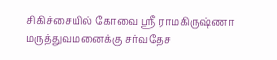சிகிச்சையில் கோவை ஸ்ரீ ராமகிருஷ்ணா மருத்துவமனைக்கு சர்வதேச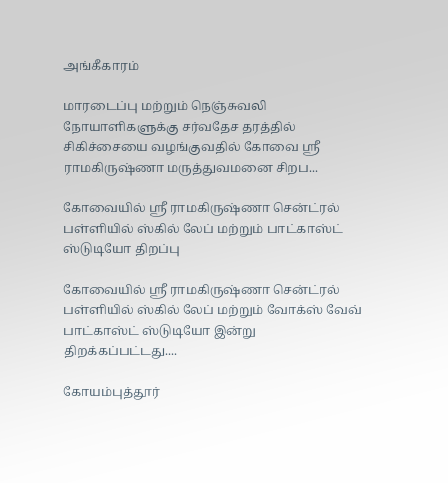அங்கீகாரம்

மாரடைப்பு மற்றும் நெஞ்சுவலி நோயாளிகளுக்கு சர்வதேச தரத்தில் சிகிச்சையை வழங்குவதில் கோவை ஸ்ரீ ராமகிருஷ்ணா மருத்துவமனை சிறப...

கோவையில் ஸ்ரீ ராமகிருஷ்ணா சென்ட்ரல் பள்ளியில் ஸ்கில் லேப் மற்றும் பாட்காஸ்ட் ஸ்டுடியோ திறப்பு

கோவையில் ஸ்ரீ ராமகிருஷ்ணா சென்ட்ரல் பள்ளியில் ஸ்கில் லேப் மற்றும் வோக்ஸ் வேவ் பாட்காஸ்ட் ஸ்டுடியோ இன்று திறக்கப்பட்டது....

கோயம்புத்தூர்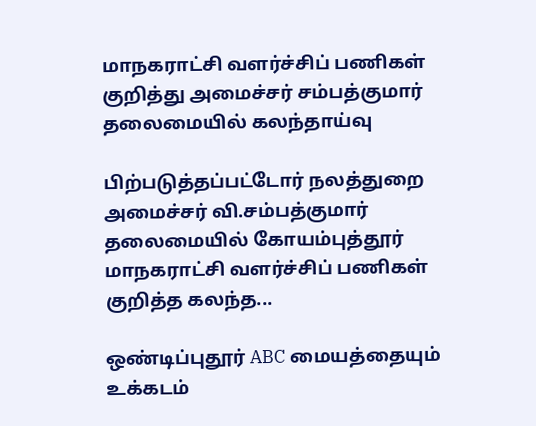மாநகராட்சி வளர்ச்சிப் பணிகள் குறித்து அமைச்சர் சம்பத்குமார் தலைமையில் கலந்தாய்வு

பிற்படுத்தப்பட்டோர் நலத்துறை அமைச்சர் வி.சம்பத்குமார் தலைமையில் கோயம்புத்தூர் மாநகராட்சி வளர்ச்சிப் பணிகள் குறித்த கலந்த...

ஒண்டிப்புதூர் ABC மையத்தையும் உக்கடம்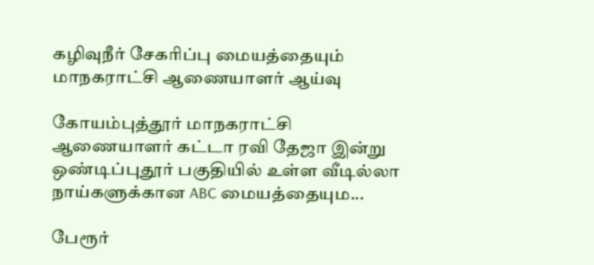கழிவுநீர் சேகரிப்பு மையத்தையும் மாநகராட்சி ஆணையாளர் ஆய்வு

கோயம்புத்தூர் மாநகராட்சி ஆணையாளர் கட்டா ரவி தேஜா இன்று ஒண்டிப்புதூர் பகுதியில் உள்ள வீடில்லா நாய்களுக்கான ABC மையத்தையும...

பேரூர்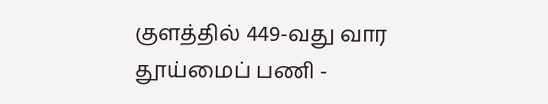குளத்தில் 449-வது வார தூய்மைப் பணி -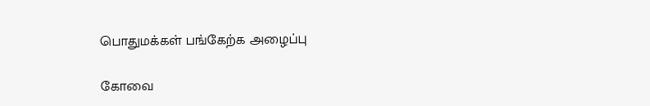பொதுமக்கள் பங்கேற்க அழைப்பு

கோவை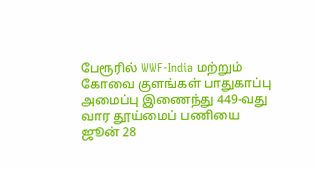பேரூரில் WWF-India மற்றும் கோவை குளங்கள் பாதுகாப்பு அமைப்பு இணைந்து 449-வது வார தூய்மைப் பணியை ஜூன் 28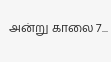அன்று காலை 7...